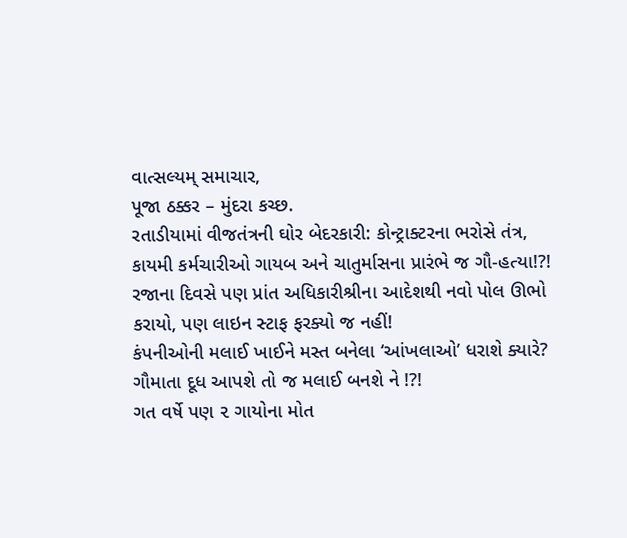વાત્સલ્યમ્ સમાચાર,
પૂજા ઠક્કર – મુંદરા કચ્છ.
રતાડીયામાં વીજતંત્રની ઘોર બેદરકારી: કોન્ટ્રાક્ટરના ભરોસે તંત્ર, કાયમી કર્મચારીઓ ગાયબ અને ચાતુર્માસના પ્રારંભે જ ગૌ-હત્યા!?!
રજાના દિવસે પણ પ્રાંત અધિકારીશ્રીના આદેશથી નવો પોલ ઊભો કરાયો, પણ લાઇન સ્ટાફ ફરક્યો જ નહીં!
કંપનીઓની મલાઈ ખાઈને મસ્ત બનેલા ‘આંખલાઓ’ ધરાશે ક્યારે? ગૌમાતા દૂધ આપશે તો જ મલાઈ બનશે ને !?!
ગત વર્ષે પણ ૨ ગાયોના મોત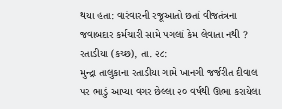થયા હતા: વારંવારની રજૂઆતો છતાં વીજતંત્રના જવાબદાર કર્મચારી સામે પગલાં કેમ લેવાતા નથી ?
રતાડીયા (કચ્છ), તા. ૨૮:
મુન્દ્રા તાલુકાના રતાડીયા ગામે ખાનગી જર્જરીત દીવાલ પર ભાડું આપ્યા વગર છેલ્લા ૨૦ વર્ષથી ઊભા કરાયેલા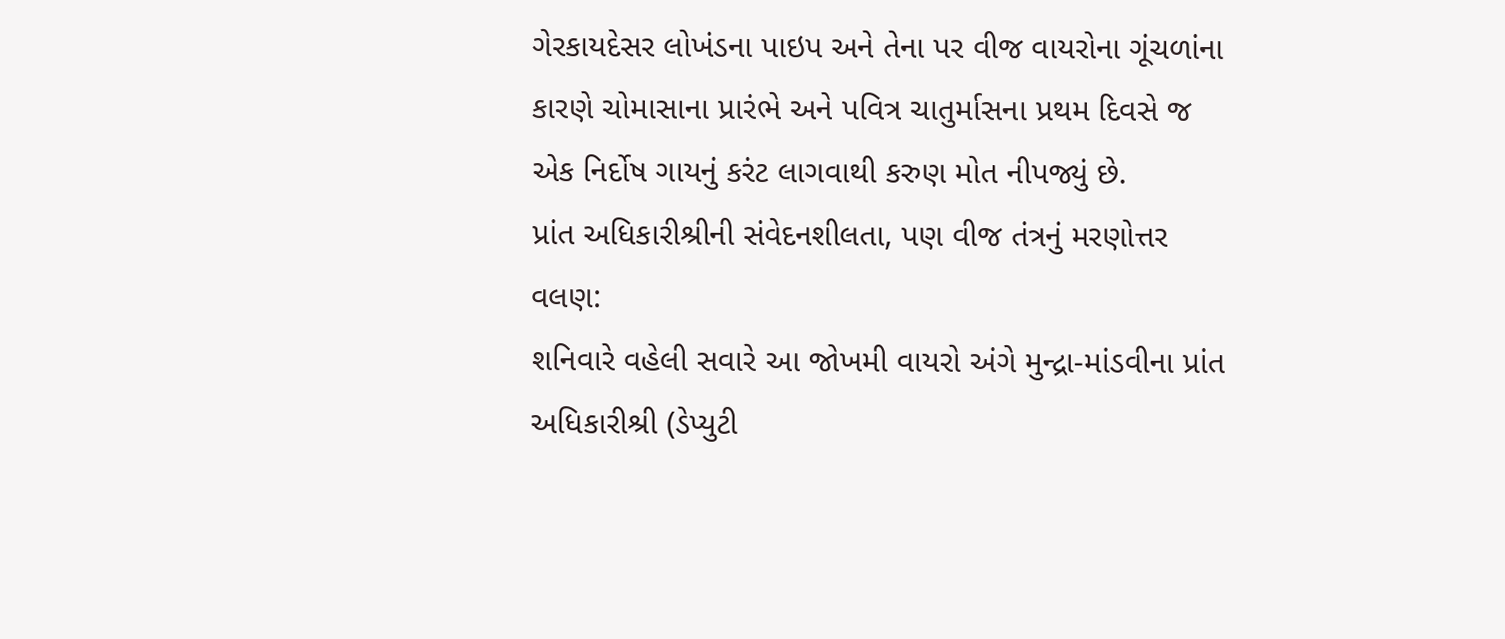ગેરકાયદેસર લોખંડના પાઇપ અને તેના પર વીજ વાયરોના ગૂંચળાંના કારણે ચોમાસાના પ્રારંભે અને પવિત્ર ચાતુર્માસના પ્રથમ દિવસે જ એક નિર્દોષ ગાયનું કરંટ લાગવાથી કરુણ મોત નીપજ્યું છે.
પ્રાંત અધિકારીશ્રીની સંવેદનશીલતા, પણ વીજ તંત્રનું મરણોત્તર વલણ:
શનિવારે વહેલી સવારે આ જોખમી વાયરો અંગે મુન્દ્રા-માંડવીના પ્રાંત અધિકારીશ્રી (ડેપ્યુટી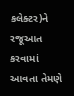કલેક્ટર)ને રજૂઆત કરવામાં આવતા તેમણે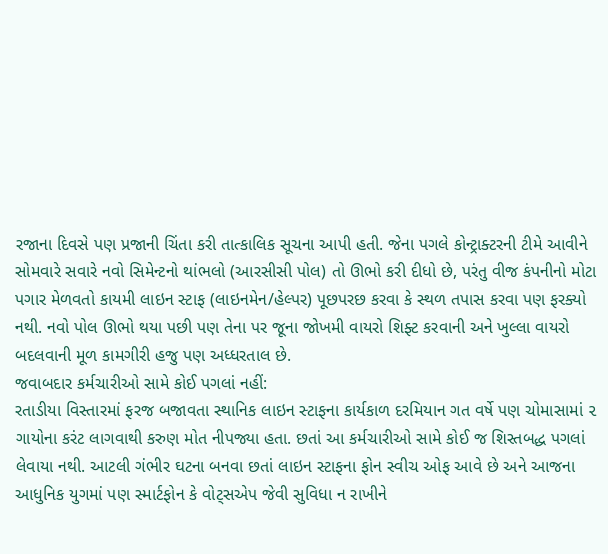રજાના દિવસે પણ પ્રજાની ચિંતા કરી તાત્કાલિક સૂચના આપી હતી. જેના પગલે કોન્ટ્રાક્ટરની ટીમે આવીને સોમવારે સવારે નવો સિમેન્ટનો થાંભલો (આરસીસી પોલ) તો ઊભો કરી દીધો છે, પરંતુ વીજ કંપનીનો મોટા પગાર મેળવતો કાયમી લાઇન સ્ટાફ (લાઇનમેન/હેલ્પર) પૂછપરછ કરવા કે સ્થળ તપાસ કરવા પણ ફરક્યો નથી. નવો પોલ ઊભો થયા પછી પણ તેના પર જૂના જોખમી વાયરો શિફ્ટ કરવાની અને ખુલ્લા વાયરો બદલવાની મૂળ કામગીરી હજુ પણ અધ્ધરતાલ છે.
જવાબદાર કર્મચારીઓ સામે કોઈ પગલાં નહીં:
રતાડીયા વિસ્તારમાં ફરજ બજાવતા સ્થાનિક લાઇન સ્ટાફના કાર્યકાળ દરમિયાન ગત વર્ષે પણ ચોમાસામાં ૨ ગાયોના કરંટ લાગવાથી કરુણ મોત નીપજ્યા હતા. છતાં આ કર્મચારીઓ સામે કોઈ જ શિસ્તબદ્ધ પગલાં લેવાયા નથી. આટલી ગંભીર ઘટના બનવા છતાં લાઇન સ્ટાફના ફોન સ્વીચ ઓફ આવે છે અને આજના આધુનિક યુગમાં પણ સ્માર્ટફોન કે વોટ્સએપ જેવી સુવિધા ન રાખીને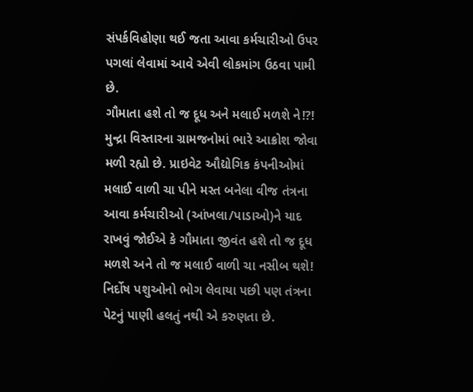સંપર્કવિહોણા થઈ જતા આવા કર્મચારીઓ ઉપર પગલાં લેવામાં આવે એવી લોકમાંગ ઉઠવા પામી છે.
ગૌમાતા હશે તો જ દૂધ અને મલાઈ મળશે ને!?!
મુન્દ્રા વિસ્તારના ગ્રામજનોમાં ભારે આક્રોશ જોવા મળી રહ્યો છે. પ્રાઇવેટ ઔદ્યોગિક કંપનીઓમાં મલાઈ વાળી ચા પીને મસ્ત બનેલા વીજ તંત્રના આવા કર્મચારીઓ (આંખલા/પાડાઓ)ને યાદ રાખવું જોઈએ કે ગૌમાતા જીવંત હશે તો જ દૂધ મળશે અને તો જ મલાઈ વાળી ચા નસીબ થશે! નિર્દોષ પશુઓનો ભોગ લેવાયા પછી પણ તંત્રના પેટનું પાણી હલતું નથી એ કરુણતા છે.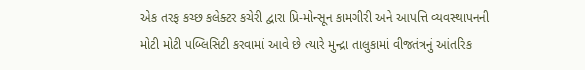એક તરફ કચ્છ કલેક્ટર કચેરી દ્વારા પ્રિ-મોન્સૂન કામગીરી અને આપત્તિ વ્યવસ્થાપનની મોટી મોટી પબ્લિસિટી કરવામાં આવે છે ત્યારે મુન્દ્રા તાલુકામાં વીજતંત્રનું આંતરિક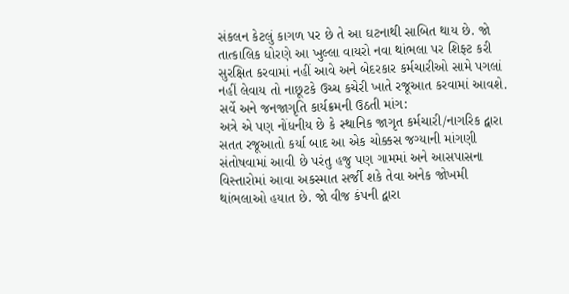સંકલન કેટલું કાગળ પર છે તે આ ઘટનાથી સાબિત થાય છે. જો તાત્કાલિક ધોરણે આ ખુલ્લા વાયરો નવા થાંભલા પર શિફ્ટ કરી સુરક્ષિત કરવામાં નહીં આવે અને બેદરકાર કર્મચારીઓ સામે પગલાં નહીં લેવાય તો નાછૂટકે ઉચ્ચ કચેરી ખાતે રજૂઆત કરવામાં આવશે.
સર્વે અને જનજાગૃતિ કાર્યક્રમની ઉઠતી માંગ:
અત્રે એ પણ નોંધનીય છે કે સ્થાનિક જાગૃત કર્મચારી/નાગરિક દ્વારા સતત રજૂઆતો કર્યા બાદ આ એક ચોક્કસ જગ્યાની માંગણી સંતોષવામાં આવી છે પરંતુ હજુ પણ ગામમાં અને આસપાસના વિસ્તારોમાં આવા અકસ્માત સર્જી શકે તેવા અનેક જોખમી થાંભલાઓ હયાત છે. જો વીજ કંપની દ્વારા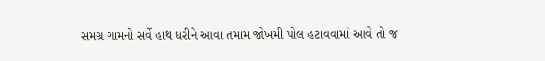સમગ્ર ગામનો સર્વે હાથ ધરીને આવા તમામ જોખમી પોલ હટાવવામાં આવે તો જ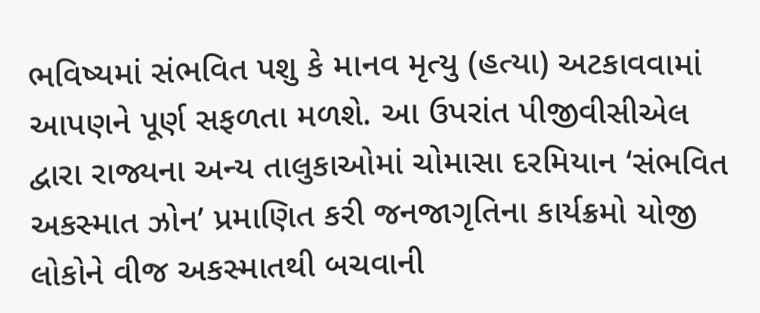ભવિષ્યમાં સંભવિત પશુ કે માનવ મૃત્યુ (હત્યા) અટકાવવામાં આપણને પૂર્ણ સફળતા મળશે. આ ઉપરાંત પીજીવીસીએલ દ્વારા રાજ્યના અન્ય તાલુકાઓમાં ચોમાસા દરમિયાન ‘સંભવિત અકસ્માત ઝોન’ પ્રમાણિત કરી જનજાગૃતિના કાર્યક્રમો યોજી લોકોને વીજ અકસ્માતથી બચવાની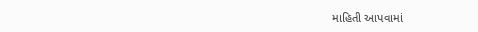માહિતી આપવામાં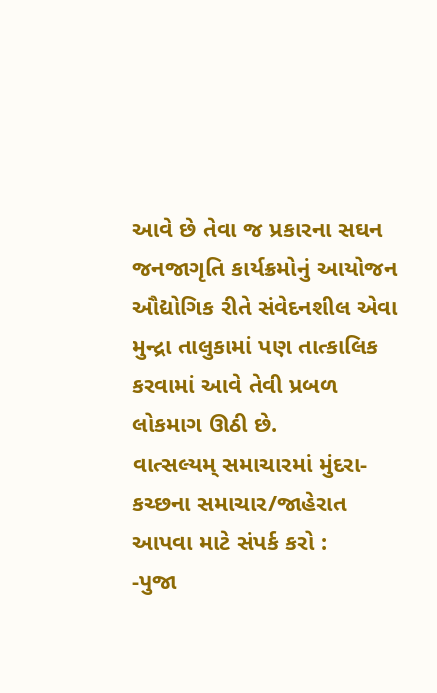આવે છે તેવા જ પ્રકારના સઘન જનજાગૃતિ કાર્યક્રમોનું આયોજન ઔદ્યોગિક રીતે સંવેદનશીલ એવા મુન્દ્રા તાલુકામાં પણ તાત્કાલિક કરવામાં આવે તેવી પ્રબળ લોકમાગ ઊઠી છે.
વાત્સલ્યમ્ સમાચારમાં મુંદરા-કચ્છના સમાચાર/જાહેરાત આપવા માટે સંપર્ક કરો :
-પુજા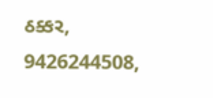ઠક્કર,
9426244508,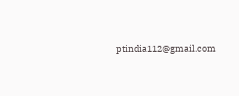ptindia112@gmail.com